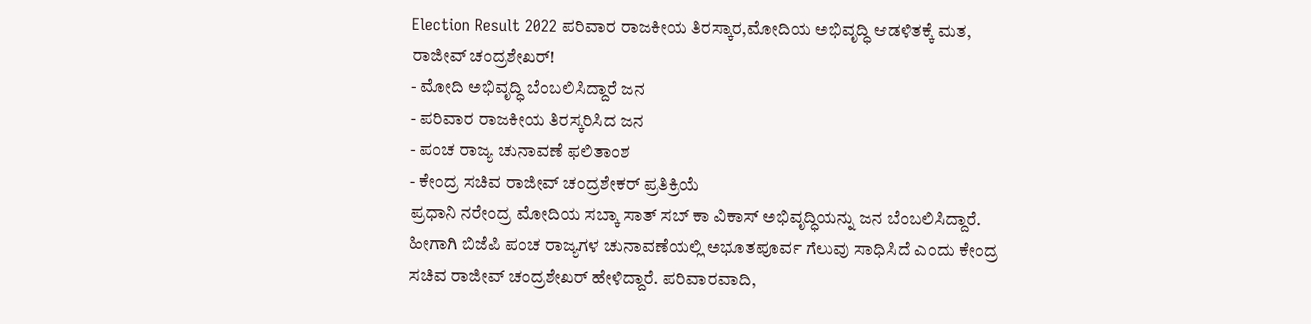Election Result 2022 ಪರಿವಾರ ರಾಜಕೀಯ ತಿರಸ್ಕಾರ,ಮೋದಿಯ ಅಭಿವೃದ್ಧಿ ಆಡಳಿತಕ್ಕೆ ಮತ, ರಾಜೀವ್ ಚಂದ್ರಶೇಖರ್!
- ಮೋದಿ ಅಭಿವೃದ್ಧಿ ಬೆಂಬಲಿಸಿದ್ದಾರೆ ಜನ
- ಪರಿವಾರ ರಾಜಕೀಯ ತಿರಸ್ಕರಿಸಿದ ಜನ
- ಪಂಚ ರಾಜ್ಯ ಚುನಾವಣೆ ಫಲಿತಾಂಶ
- ಕೇಂದ್ರ ಸಚಿವ ರಾಜೀವ್ ಚಂದ್ರಶೇಕರ್ ಪ್ರತಿಕ್ರಿಯೆ
ಪ್ರಧಾನಿ ನರೇಂದ್ರ ಮೋದಿಯ ಸಬ್ಕಾ ಸಾತ್ ಸಬ್ ಕಾ ವಿಕಾಸ್ ಅಭಿವೃದ್ಧಿಯನ್ನು ಜನ ಬೆಂಬಲಿಸಿದ್ದಾರೆ. ಹೀಗಾಗಿ ಬಿಜೆಪಿ ಪಂಚ ರಾಜ್ಯಗಳ ಚುನಾವಣೆಯಲ್ಲಿ ಅಭೂತಪೂರ್ವ ಗೆಲುವು ಸಾಧಿಸಿದೆ ಎಂದು ಕೇಂದ್ರ ಸಚಿವ ರಾಜೀವ್ ಚಂದ್ರಶೇಖರ್ ಹೇಳಿದ್ದಾರೆ. ಪರಿವಾರವಾದಿ,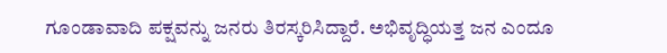ಗೂಂಡಾವಾದಿ ಪಕ್ಷವನ್ನು ಜನರು ತಿರಸ್ಕರಿಸಿದ್ದಾರೆ. ಅಭಿವೃದ್ಧಿಯತ್ತ ಜನ ಎಂದೂ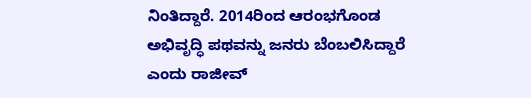ನಿಂತಿದ್ದಾರೆ. 2014ರಿಂದ ಆರಂಭಗೊಂಡ ಅಭಿವೃದ್ಧಿ ಪಥವನ್ನು ಜನರು ಬೆಂಬಲಿಸಿದ್ದಾರೆ ಎಂದು ರಾಜೀವ್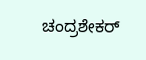ಚಂದ್ರಶೇಕರ್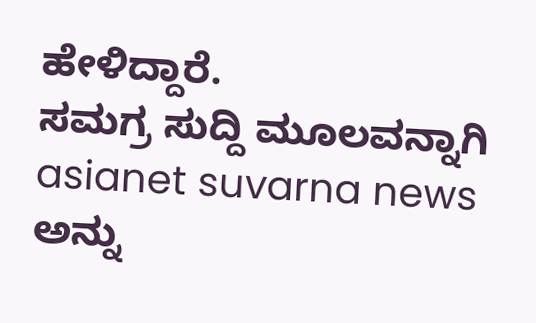ಹೇಳಿದ್ದಾರೆ.
ಸಮಗ್ರ ಸುದ್ದಿ ಮೂಲವನ್ನಾಗಿ asianet suvarna news ಅನ್ನು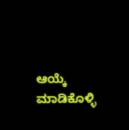ಆಯ್ಕೆ ಮಾಡಿಕೊಳ್ಳಿ